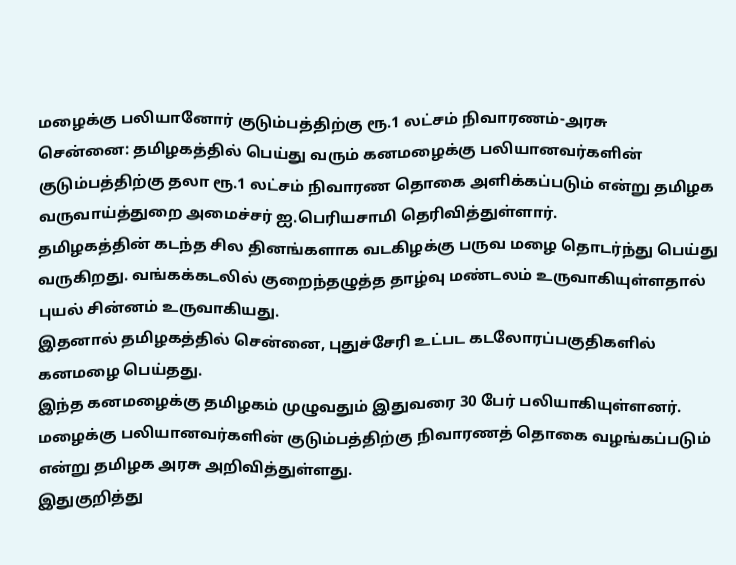மழைக்கு பலியானோர் குடும்பத்திற்கு ரூ.1 லட்சம் நிவாரணம்-அரசு
சென்னை: தமிழகத்தில் பெய்து வரும் கனமழைக்கு பலியானவர்களின் குடும்பத்திற்கு தலா ரூ.1 லட்சம் நிவாரண தொகை அளிக்கப்படும் என்று தமிழக வருவாய்த்துறை அமைச்சர் ஐ.பெரியசாமி தெரிவித்துள்ளார்.
தமிழகத்தின் கடந்த சில தினங்களாக வடகிழக்கு பருவ மழை தொடர்ந்து பெய்து வருகிறது. வங்கக்கடலில் குறைந்தழுத்த தாழ்வு மண்டலம் உருவாகியுள்ளதால் புயல் சின்னம் உருவாகியது.
இதனால் தமிழகத்தில் சென்னை, புதுச்சேரி உட்பட கடலோரப்பகுதிகளில் கனமழை பெய்தது.
இந்த கனமழைக்கு தமிழகம் முழுவதும் இதுவரை 30 பேர் பலியாகியுள்ளனர். மழைக்கு பலியானவர்களின் குடும்பத்திற்கு நிவாரணத் தொகை வழங்கப்படும் என்று தமிழக அரசு அறிவித்துள்ளது.
இதுகுறித்து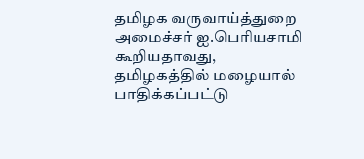தமிழக வருவாய்த்துறை அமைச்சர் ஐ.பெரியசாமி கூறியதாவது,
தமிழகத்தில் மழையால் பாதிக்கப்பட்டு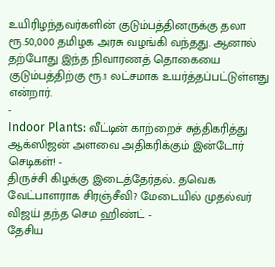உயிரிழந்தவர்களின் குடும்பத்தினருக்கு தலா ரூ.50,000 தமிழக அரசு வழங்கி வந்தது. ஆனால் தற்போது இந்த நிவாரணத் தொகையை குடும்பத்திற்கு ரூ.1 லட்சமாக உயர்த்தப்பட்டுள்ளது என்றார்.
-
Indoor Plants: வீட்டின் காற்றைச் சுத்திகரித்து ஆக்ஸிஜன் அளவை அதிகரிக்கும் இன்டோர் செடிகள்! -
திருச்சி கிழக்கு இடைத்தேர்தல்.. தவெக வேட்பாளராக சிரஞ்சீவி? மேடையில் முதல்வர் விஜய் தந்த செம ஹிண்ட் -
தேசிய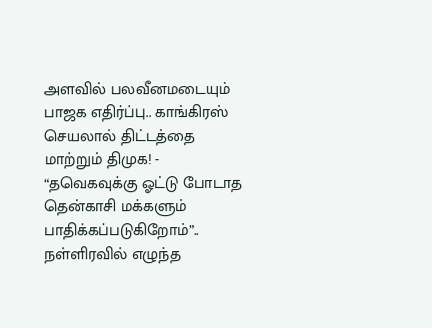அளவில் பலவீனமடையும் பாஜக எதிர்ப்பு.. காங்கிரஸ் செயலால் திட்டத்தை மாற்றும் திமுக! -
“தவெகவுக்கு ஓட்டு போடாத தென்காசி மக்களும் பாதிக்கப்படுகிறோம்”.. நள்ளிரவில் எழுந்த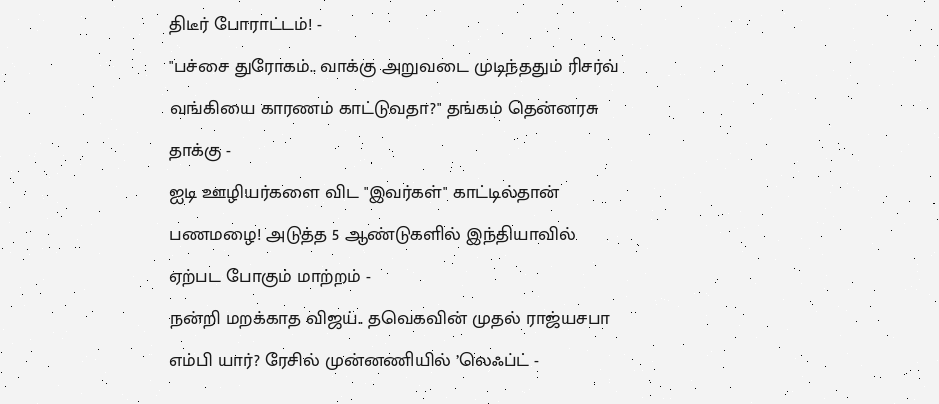திடீர் போராட்டம்! -
"பச்சை துரோகம்.. வாக்கு அறுவடை முடிந்ததும் ரிசர்வ் வங்கியை காரணம் காட்டுவதா?" தங்கம் தென்னரசு தாக்கு -
ஐடி ஊழியர்களை விட "இவர்கள்" காட்டில்தான் பணமழை! அடுத்த 5 ஆண்டுகளில் இந்தியாவில் ஏற்பட போகும் மாற்றம் -
நன்றி மறக்காத விஜய்.. தவெகவின் முதல் ராஜ்யசபா எம்பி யார்? ரேசில் முன்னணியில் ’லெஃப்ட் -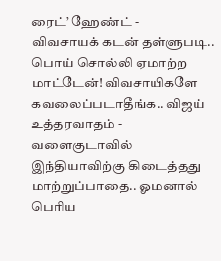ரைட்’ ஹேண்ட் -
விவசாயக் கடன் தள்ளுபடி.. பொய் சொல்லி ஏமாற்ற மாட்டேன்! விவசாயிகளே கவலைப்படாதீங்க.. விஜய் உத்தரவாதம் -
வளைகுடாவில் இந்தியாவிற்கு கிடைத்தது மாற்றுப்பாதை.. ஓமனால் பெரிய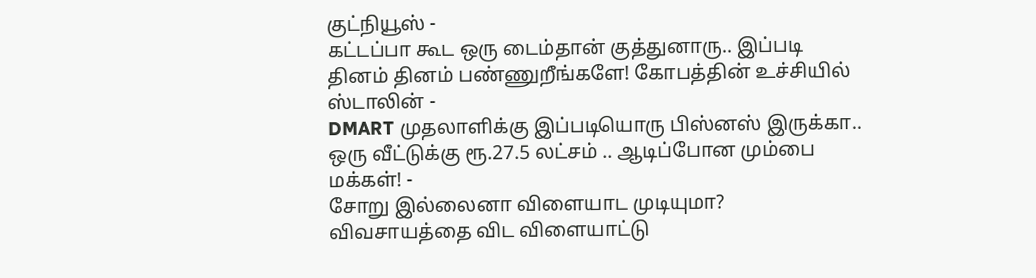குட்நியூஸ் -
கட்டப்பா கூட ஒரு டைம்தான் குத்துனாரு.. இப்படி தினம் தினம் பண்ணுறீங்களே! கோபத்தின் உச்சியில் ஸ்டாலின் -
DMART முதலாளிக்கு இப்படியொரு பிஸ்னஸ் இருக்கா.. ஒரு வீட்டுக்கு ரூ.27.5 லட்சம் .. ஆடிப்போன மும்பை மக்கள்! -
சோறு இல்லைனா விளையாட முடியுமா? விவசாயத்தை விட விளையாட்டு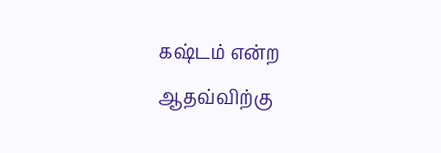கஷ்டம் என்ற ஆதவ்விற்கு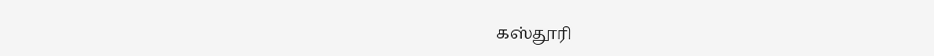கஸ்தூரி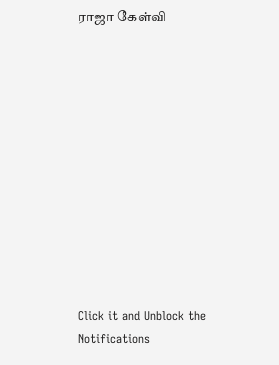ராஜா கேள்வி












Click it and Unblock the Notifications